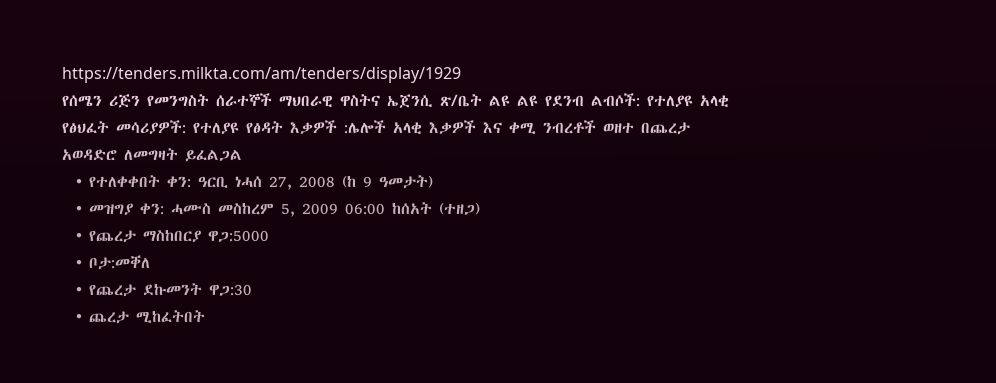https://tenders.milkta.com/am/tenders/display/1929
የሰሜን ሪጅን የመንግስት ሰራተኞች ማህበራዊ ዋስትና ኤጀንሲ ጽ/ቤት ልዩ ልዩ የደንብ ልብሶች: የተለያዩ አላቂ የፅህፈት መሳሪያዎች: የተለያዩ የፅዳት እቃዎች :ሌሎች አላቂ እቃዎች እና ቀሚ ንብረቶች ወዘተ በጨረታ አወዳድሮ ለመግዛት ይፈልጋል
  • የተለቀቀበት ቀን: ዓርቢ ነሓሰ 27, 2008 (ከ 9 ዓመታት)
  • መዝግያ ቀን: ሓሙስ መስከረም 5, 2009 06:00 ከሰአት (ተዘጋ)
  • የጨረታ ማስከበርያ ዋጋ:5000
  • ቦታ:መቐለ
  • የጨረታ ደኩመንት ዋጋ:30
  • ጨረታ ሚከፈትበት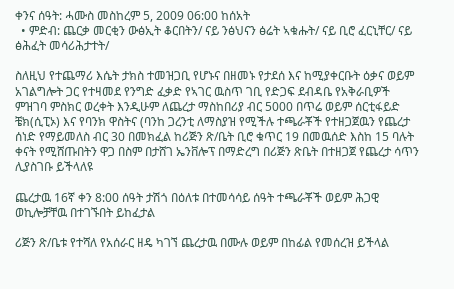ቀንና ሰዓት: ሓሙስ መስከረም 5, 2009 06:00 ከሰአት
  • ምድብ: ጨርቃ መርቂን ውፅኢት ቆርበትን/ ናይ ንፅህናን ፅሬት ኣቁሑት/ ናይ ቢሮ ፈርኒቸር/ ናይ ፅሕፈት መሳሪሕታተት/

ስለዚህ የተጨማሪ እሴት ታክስ ተመዝጋቢ የሆኑና በዘመኑ የታደሰ እና ከሚያቀርቡት ዕቃና ወይም አገልግሎት ጋር የተዛመደ የንግድ ፈቃድ የኣገር ዉስጥ ገቢ የድጋፍ ደብዳቤ የአቅራቢዎች ምዝገባ ምስክር ወረቀት እንዲሁም ለጨረታ ማስከበሪያ ብር 5000 በጥሬ ወይም ሰርቲፋይድ ቼክ(ሲፒኦ) እና የባንክ ዋስትና (ባንከ ጋረንቲ ለማስያዝ የሚችሉ ተጫራቾች የተዘጋጀዉን የጨረታ ሰነድ የማይመለስ ብር 30 በመክፈል ከሪጅን ጽ/ቤት ቢሮ ቁጥር 19 በመዉሰድ እስከ 15 ባሉት ቀናት የሚሸጡበትን ዋጋ በስም በታሸገ ኤንቨሎፕ በማድረግ በሪጅን ጽቤት በተዘጋጀ የጨረታ ሳጥን ሊያስገቡ ይችላለዩ

ጨረታዉ 16ኛ ቀን 8:00 ሰዓት ታሽጎ በዕለቱ በተመሳሳይ ሰዓት ተጫራቾች ወይም ሕጋዊ ወኪሎቻቸዉ በተገኙበት ይከፈታል

ሪጅን ጽ/ቤቱ የተሻለ የአሰራር ዘዴ ካገኘ ጨረታዉ በሙሉ ወይም በከፊል የመሰረዝ ይችላል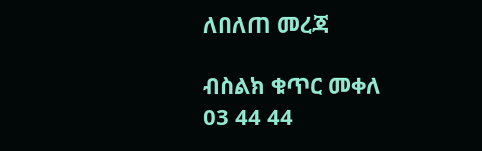ለበለጠ መረጃ

ብስልክ ቁጥር መቀለ 03 44 44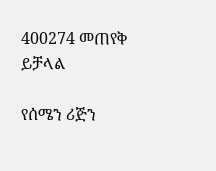400274 መጠየቅ ይቻላል

የሰሜን ሪጅን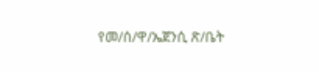የመ/ሰ/ዋ/ኤጀንሲ ጽ/ቤት